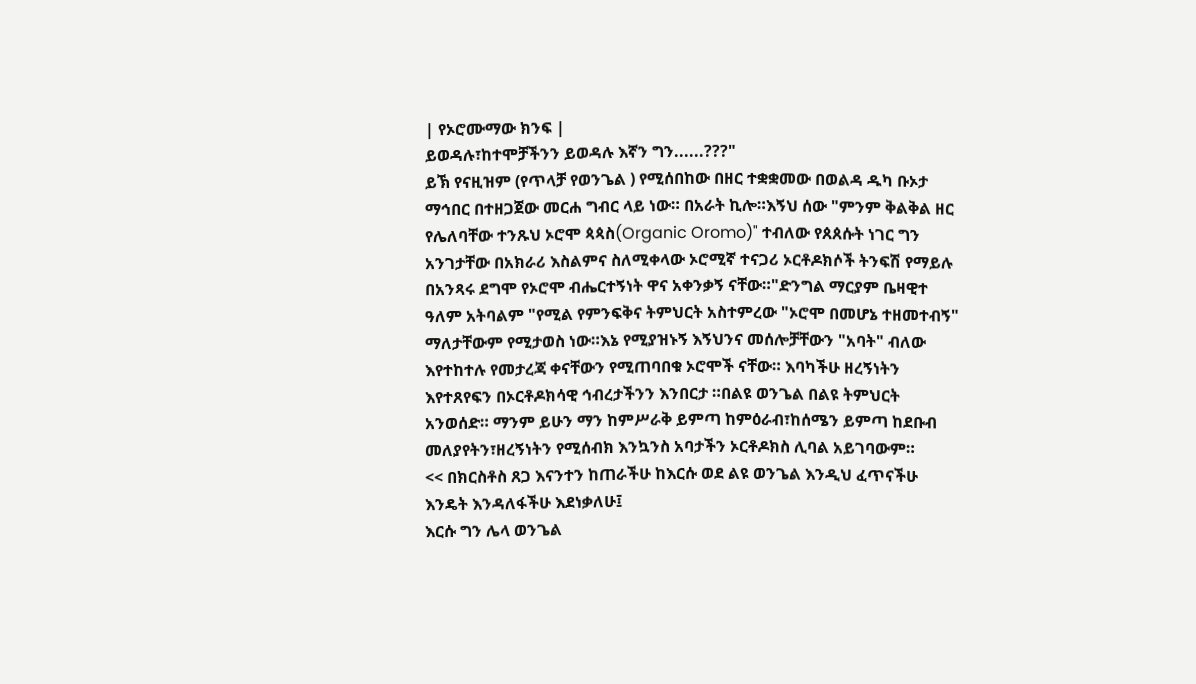| የኦሮሙማው ክንፍ |
ይወዳሉ፣ከተሞቻችንን ይወዳሉ እኛን ግን......???"
ይኽ የናዚዝም (የጥላቻ የወንጌል ) የሚሰበከው በዘር ተቋቋመው በወልዳ ዱካ ቡኦታ ማኅበር በተዘጋጀው መርሐ ግብር ላይ ነው። በአራት ኪሎ።እኝህ ሰው "ምንም ቅልቅል ዘር የሌለባቸው ተንጹህ ኦሮሞ ጳጳስ(Organic Oromo)" ተብለው የጰጰሱት ነገር ግን አንገታቸው በአክራሪ እስልምና ስለሚቀላው ኦሮሚኛ ተናጋሪ ኦርቶዶክሶች ትንፍሽ የማይሉ በአንጻሩ ደግሞ የኦሮሞ ብሔርተኝነት ዋና አቀንቃኝ ናቸው።"ድንግል ማርያም ቤዛዊተ ዓለም አትባልም "የሚል የምንፍቅና ትምህርት አስተምረው "ኦሮሞ በመሆኔ ተዘመተብኝ" ማለታቸውም የሚታወስ ነው።እኔ የሚያዝኑኝ እኝህንና መሰሎቻቸውን "አባት" ብለው እየተከተሉ የመታረጃ ቀናቸውን የሚጠባበቁ ኦሮሞች ናቸው። እባካችሁ ዘረኝነትን እየተጸየፍን በኦርቶዶክሳዊ ኅብረታችንን እንበርታ ።በልዩ ወንጌል በልዩ ትምህርት አንወሰድ። ማንም ይሁን ማን ከምሥራቅ ይምጣ ከምዕራብ፣ከሰሜን ይምጣ ከደቡብ መለያየትን፣ዘረኝነትን የሚሰብክ እንኳንስ አባታችን ኦርቶዶክስ ሊባል አይገባውም።
<< በክርስቶስ ጸጋ እናንተን ከጠራችሁ ከእርሱ ወደ ልዩ ወንጌል እንዲህ ፈጥናችሁ እንዴት እንዳለፋችሁ እደነቃለሁ፤
እርሱ ግን ሌላ ወንጌል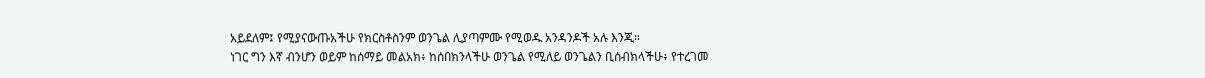አይደለም፤ የሚያናውጡአችሁ የክርስቶስንም ወንጌል ሊያጣምሙ የሚወዱ አንዳንዶች አሉ እንጂ።
ነገር ግን እኛ ብንሆን ወይም ከሰማይ መልአክ፥ ከሰበክንላችሁ ወንጌል የሚለይ ወንጌልን ቢሰብክላችሁ፥ የተረገመ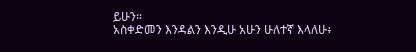ይሁን።
አስቀድመን እንዳልን እንዲሁ አሁን ሁለተኛ እላለሁ፥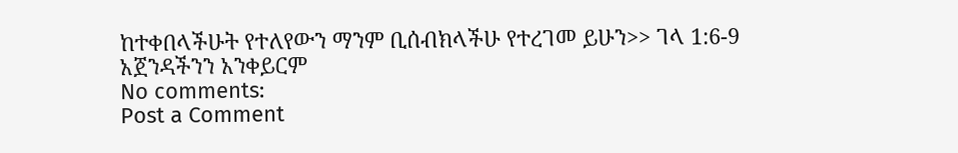ከተቀበላችሁት የተለየውን ማንም ቢሰብክላችሁ የተረገመ ይሁን>> ገላ 1:6-9
አጀንዳችንን አንቀይርም
No comments:
Post a Comment